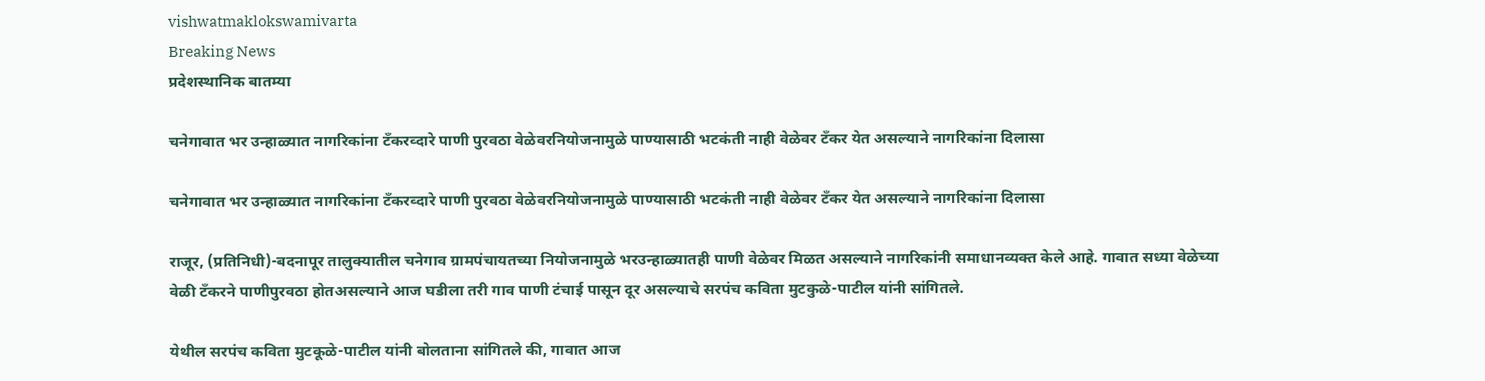vishwatmaklokswamivarta
Breaking News
प्रदेशस्थानिक बातम्या

चनेगावात भर उन्हाळ्यात नागरिकांना टँकरव्दारे पाणी पुरवठा वेळेवरनियोजनामुळे पाण्यासाठी भटकंती नाही वेळेवर टँकर येत असल्याने नागरिकांना दिलासा

चनेगावात भर उन्हाळ्यात नागरिकांना टँकरव्दारे पाणी पुरवठा वेळेवरनियोजनामुळे पाण्यासाठी भटकंती नाही वेळेवर टँकर येत असल्याने नागरिकांना दिलासा

राजूर, (प्रतिनिधी)-बदनापूर तालुक्यातील चनेगाव ग्रामपंचायतच्या नियोजनामुळे भरउन्हाळ्यातही पाणी वेळेवर मिळत असल्याने नागरिकांनी समाधानव्यक्त केले आहे. गावात सध्या वेळेच्या वेळी टँकरने पाणीपुरवठा होतअसल्याने आज घडीला तरी गाव पाणी टंचाई पासून दूर असल्याचे सरपंच कविता मुटकुळे-पाटील यांनी सांगितले.

येथील सरपंच कविता मुटकूळे-पाटील यांनी बोलताना सांगितले की, गावात आज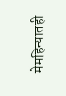मेमहिन्यातही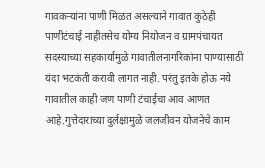गावकर्‍यांना पाणी मिळत असल्याने गावात कुठेही पाणीटंचाई नाहीतसेच योग्य नियोजन व ग्रामपंचायत सदस्याच्या सहकार्यामुळे गावातीलनागरिकांना पाण्यासाठी यंदा भटकंती करावी लागत नाही. परंतु इतके होऊ नये गावातील काही जण पाणी टंचाईचा आव आणत आहे.गुत्तेदाराच्या दुर्लक्षामुळे जलजीवन योजनेचे काम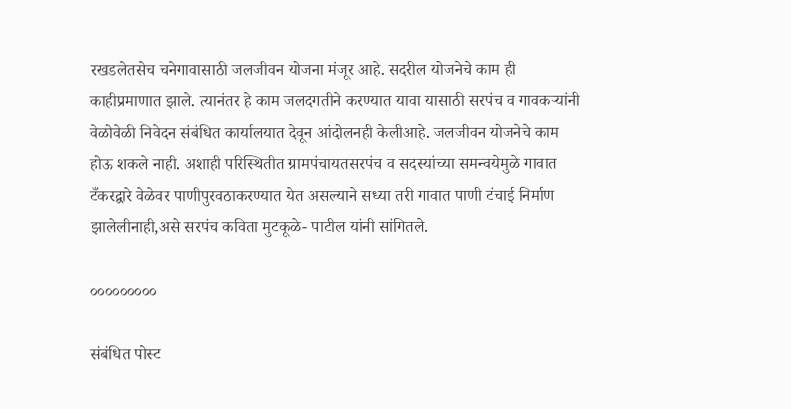रखडलेतसेच चनेगावासाठी जलजीवन योजना मंजूर आहे. सदरील योजनेचे काम ही काहीप्रमाणात झाले. त्यानंतर हे काम जलदगतीने करण्यात यावा यासाठी सरपंच व गावकर्‍यांनी वेळोवेळी निवेदन संबंधित कार्यालयात देवून आंदोलनही केलीआहे. जलजीवन योजनेचे काम होऊ शकले नाही. अशाही परिस्थितीत ग्रामपंचायतसरपंच व सदस्यांच्या समन्वयेमुळे गावात टँकरद्वारे वेळेवर पाणीपुरवठाकरण्यात येत असल्याने सध्या तरी गावात पाणी टंचाई निर्माण झालेलीनाही,असे सरपंच कविता मुटकूळे- पाटील यांनी सांगितले.

०००००००००

संबंधित पोस्ट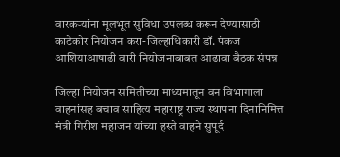वारकऱ्यांना मूलभूत सुविधा उपलब्ध करून देण्यासाठी काटेकोर नियोजन करा-जिल्हाधिकारी डॉ. पंकज आशियाआषाढी वारी नियोजनाबाबत आढावा बैठक संपन्न

जिल्हा नियोजन समितीच्या माध्यमातून वन विभागाला वाहनांसह बचाव साहित्य महाराष्ट्र राज्य स्थापना दिनानिमित्त मंत्री गिरीश महाजन यांच्या हस्ते वाहने सुपूर्द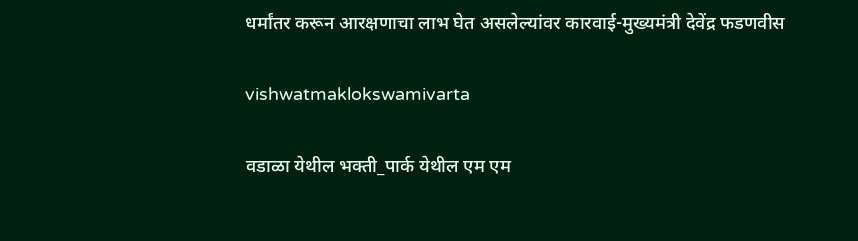धर्मांतर करून आरक्षणाचा लाभ घेत असलेल्यांवर कारवाई-मुख्यमंत्री देवेंद्र फडणवीस

vishwatmaklokswamivarta

वडाळा येथील भक्ती_पार्क येथील एम एम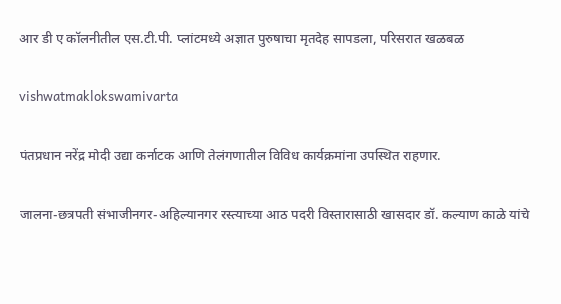आर डी ए कॉलनीतील एस.टी.पी. प्लांटमध्ये अज्ञात पुरुषाचा मृतदेह सापडला, परिसरात खळबळ

vishwatmaklokswamivarta

पंतप्रधान नरेंद्र मोदी उद्या कर्नाटक आणि तेलंगणातील विविध कार्यक्रमांना उपस्थित राहणार.

जालना-छत्रपती संभाजीनगर-अहिल्यानगर रस्त्याच्या आठ पदरी विस्तारासाठी खासदार डॉ. कल्याण काळे यांचे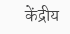केंद्रीय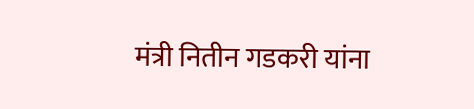मंत्री नितीन गडकरी यांना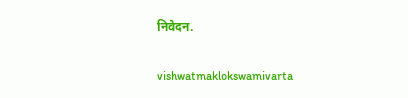निवेदन.

vishwatmaklokswamivarta